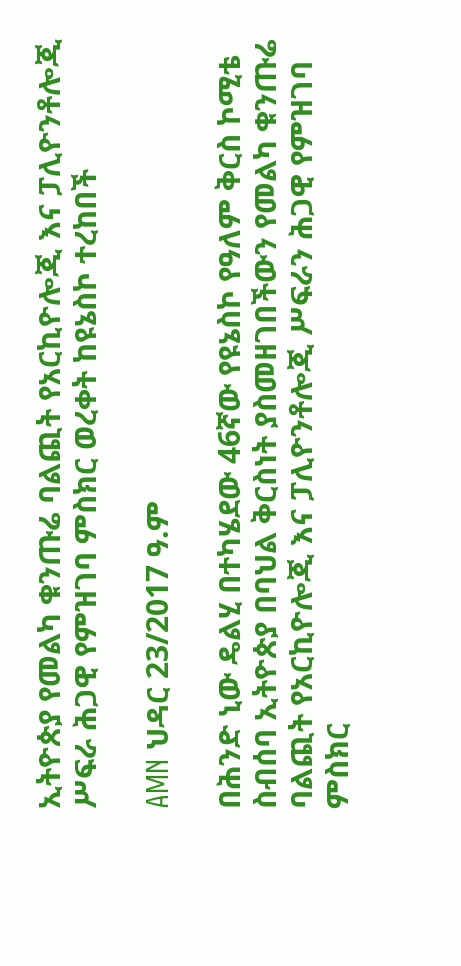ኢትዮጵያ የመልካ ቁንጡሬ ባልጪት የአርኪዮሎጂ እና ፓሊዮንቶሎጂ ሥፍራ ሕጋዊ የምዝገባ ምስክር ወረቀት ከዩኔስኮ ተረከበች

AMN ህዳር 23/2017 ዓ.ም

በሕንድ ኒው ዴልሂ በተካሄደው 46ኛው የዩኔስኮ የዓለም ቅርስ ኮሚቴ ስብሰባ ኢትዮጵያ በባህል ቅርስነት ያስመዘገበችውን የመልካ ቁንጡሬ ባልጪት የአርኪዮሎጂ እና ፓሊዮንቶሎጂ ሥፍራን ሕጋዊ የምዝገባ ምስክር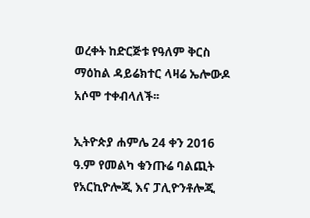ወረቀት ከድርጅቱ የዓለም ቅርስ ማዕከል ዳይሬክተር ላዛሬ ኤሎውዶ አሶሞ ተቀብላለች፡፡

ኢትዮጵያ ሐምሌ 24 ቀን 2016 ዓ.ም የመልካ ቁንጡሬ ባልጪት የአርኪዮሎጂ እና ፓሊዮንቶሎጂ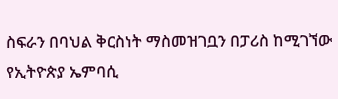ስፍራን በባህል ቅርስነት ማስመዝገቧን በፓሪስ ከሚገኘው የኢትዮጵያ ኤምባሲ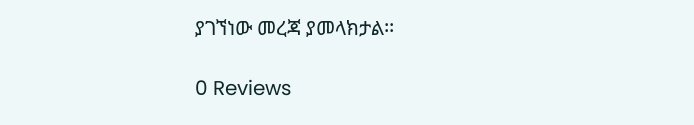ያገኘነው መረጃ ያመላክታል፡፡

0 Reviews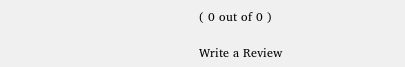( 0 out of 0 )

Write a Review